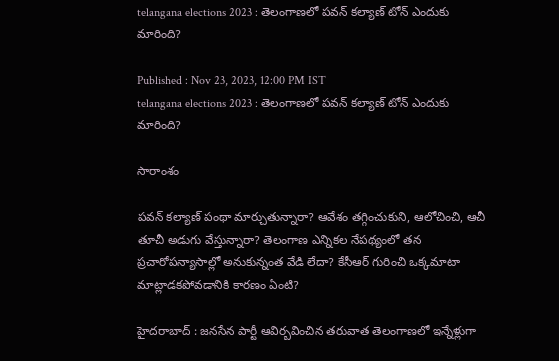telangana elections 2023 : తెలంగాణలో పవన్ కల్యాణ్ టోన్ ఎందుకు మారింది?

Published : Nov 23, 2023, 12:00 PM IST
telangana elections 2023 : తెలంగాణలో పవన్ కల్యాణ్ టోన్ ఎందుకు మారింది?

సారాంశం

పవన్ కల్యాణ్ పంథా మార్చుతున్నారా? ఆవేశం తగ్గించుకుని, ఆలోచించి, ఆచీ తూచీ అడుగు వేస్తున్నారా? తెలంగాణ ఎన్నికల నేపథ్యంలో తన ప్రచారోపన్యాసాల్లో అనుకున్నంత వేడి లేదా? కేసీఆర్ గురించి ఒక్కమాటా మాట్లాడకపోవడానికి కారణం ఏంటి?

హైదరాబాద్ : జనసేన పార్టీ ఆవిర్బవించిన తరువాత తెలంగాణలో ఇన్నేళ్లుగా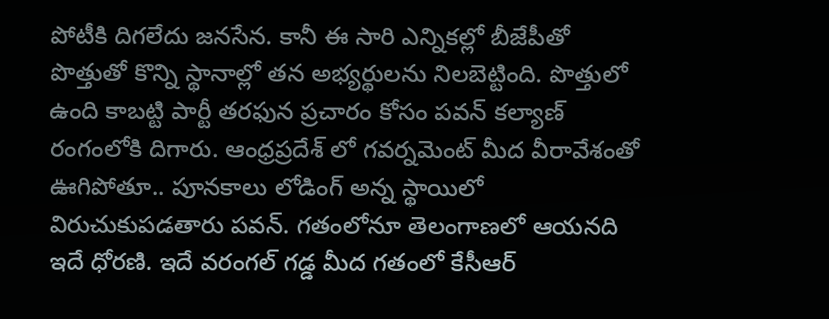పోటీకి దిగలేదు జనసేన. కానీ ఈ సారి ఎన్నికల్లో బీజేపీతో పొత్తుతో కొన్ని స్థానాల్లో తన అభ్యర్థులను నిలబెట్టింది. పొత్తులో ఉంది కాబట్టి పార్టీ తరఫున ప్రచారం కోసం పవన్ కల్యాణ్ రంగంలోకి దిగారు. ఆంధ్రప్రదేశ్ లో గవర్నమెంట్ మీద వీరావేశంతో ఊగిపోతూ.. పూనకాలు లోడింగ్ అన్న స్థాయిలో విరుచుకుపడతారు పవన్. గతంలోనూ తెలంగాణలో ఆయనది ఇదే ధోరణి. ఇదే వరంగల్ గడ్డ మీద గతంలో కేసీఆర్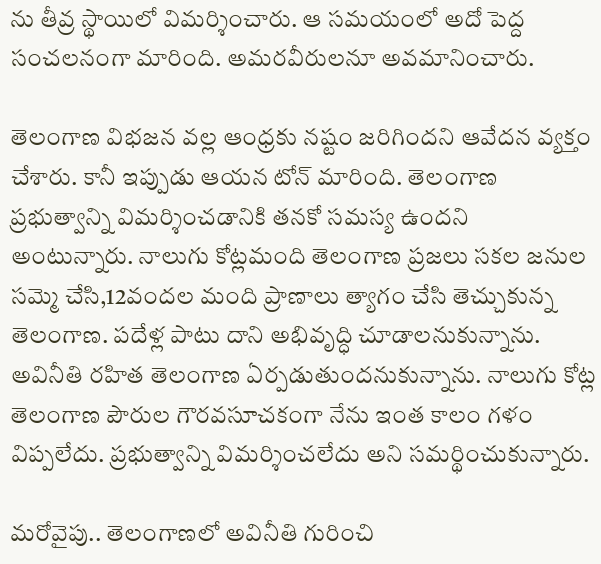ను తీవ్ర స్థాయిలో విమర్శించారు. ఆ సమయంలో అదో పెద్ద సంచలనంగా మారింది. అమరవీరులనూ అవమానించారు.

తెలంగాణ విభజన వల్ల ఆంధ్రకు నష్టం జరిగిందని ఆవేదన వ్యక్తం చేశారు. కానీ ఇప్పుడు ఆయన టోన్ మారింది. తెలంగాణ ప్రభుత్వాన్ని విమర్శించడానికి తనకో సమస్య ఉందని అంటున్నారు. నాలుగు కోట్లమంది తెలంగాణ ప్రజలు సకల జనుల సమ్మె చేసి,12వందల మంది ప్రాణాలు త్యాగం చేసి తెచ్చుకున్న తెలంగాణ. పదేళ్ల పాటు దాని అభివృద్ధి చూడాలనుకున్నాను. అవినీతి రహిత తెలంగాణ ఏర్పడుతుందనుకున్నాను. నాలుగు కోట్ల తెలంగాణ పౌరుల గౌరవసూచకంగా నేను ఇంత కాలం గళం విప్పలేదు. ప్రభుత్వాన్ని విమర్శించలేదు అని సమర్థించుకున్నారు.

మరోవైపు.. తెలంగాణలో అవినీతి గురించి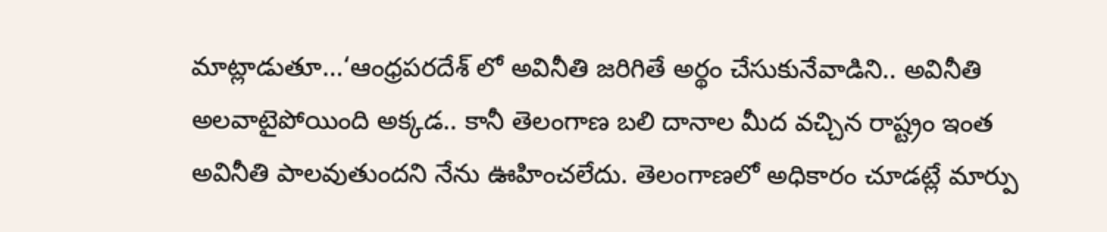మాట్లాడుతూ...‘ఆంధ్రపరదేశ్ లో అవినీతి జరిగితే అర్థం చేసుకునేవాడిని.. అవినీతి అలవాటైపోయింది అక్కడ.. కానీ తెలంగాణ బలి దానాల మీద వచ్చిన రాష్ట్రం ఇంత అవినీతి పాలవుతుందని నేను ఊహించలేదు. తెలంగాణలో అధికారం చూడట్లే మార్పు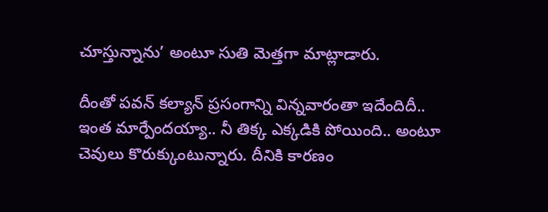చూస్తున్నాను’ అంటూ సుతి మెత్తగా మాట్లాడారు.

దీంతో పవన్ కల్యాన్ ప్రసంగాన్ని విన్నవారంతా ఇదేందిదీ.. ఇంత మార్పేందయ్యా.. నీ తిక్క ఎక్కడికి పోయింది.. అంటూ చెవులు కొరుక్కుంటున్నారు. దీనికి కారణం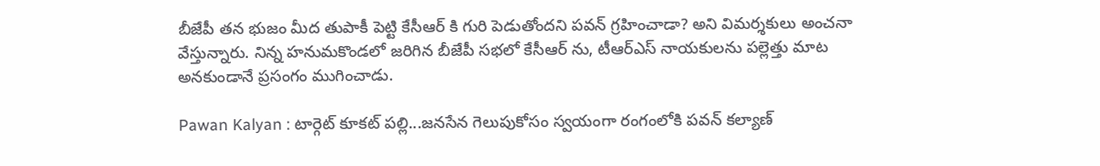బీజేపీ తన భుజం మీద తుపాకీ పెట్టి కేసీఆర్ కి గురి పెడుతోందని పవన్ గ్రహించాడా? అని విమర్శకులు అంచనా వేస్తున్నారు. నిన్న హనుమకొండలో జరిగిన బీజేపీ సభలో కేసీఆర్ ను, టీఆర్ఎస్ నాయకులను పల్లెత్తు మాట అనకుండానే ప్రసంగం ముగించాడు.

Pawan Kalyan : టార్గెట్ కూకట్ పల్లి...జనసేన గెలుపుకోసం స్వయంగా రంగంలోకి పవన్ కల్యాణ్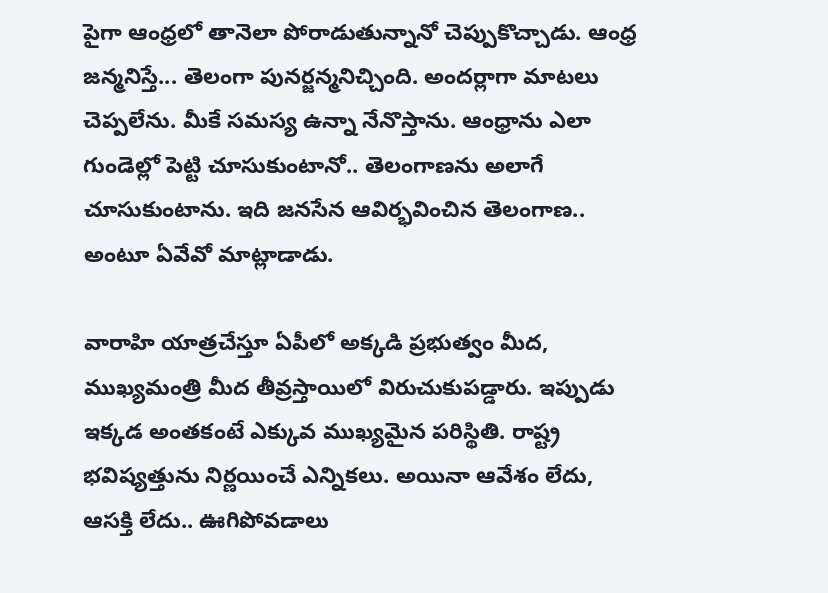పైగా ఆంధ్రలో తానెలా పోరాడుతున్నానో చెప్పుకొచ్చాడు. ఆంధ్ర జన్మనిస్తే... తెలంగా పునర్జన్మనిచ్చింది. అందర్లాగా మాటలు చెప్పలేను. మీకే సమస్య ఉన్నా నేనొస్తాను. ఆంధ్రాను ఎలా గుండెల్లో పెట్టి చూసుకుంటానో.. తెలంగాణను అలాగే చూసుకుంటాను. ఇది జనసేన ఆవిర్భవించిన తెలంగాణ.. అంటూ ఏవేవో మాట్లాడాడు.

వారాహి యాత్రచేస్తూ ఏపీలో అక్కడి ప్రభుత్వం మీద, ముఖ్యమంత్రి మీద తీవ్రస్తాయిలో విరుచుకుపడ్డారు. ఇప్పుడు ఇక్కడ అంతకంటే ఎక్కువ ముఖ్యమైన పరిస్థితి. రాష్ట్ర భవిష్యత్తును నిర్ణయించే ఎన్నికలు. అయినా ఆవేశం లేదు, ఆసక్తి లేదు.. ఊగిపోవడాలు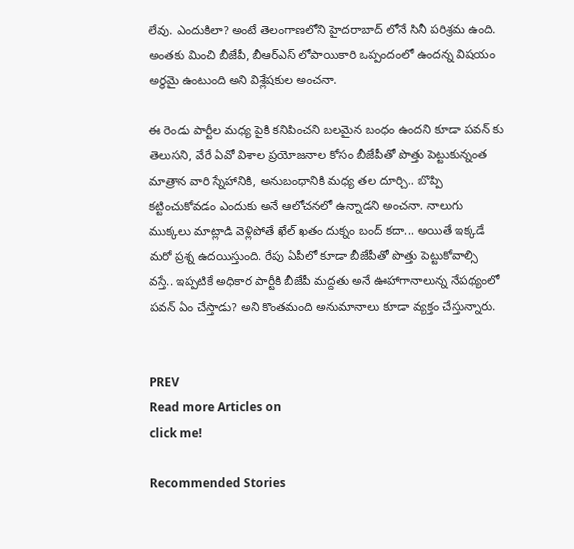లేవు. ఎందుకిలా? అంటే తెలంగాణలోని హైదరాబాద్ లోనే సినీ పరిశ్రమ ఉంది. అంతకు మించి బీజేపీ, బీఆర్ఎస్ లోపాయికారి ఒప్పందంలో ఉందన్న విషయం అర్థమై ఉంటుంది అని విశ్లేషకుల అంచనా.

ఈ రెండు పార్టీల మధ్య పైకి కనిపించని బలమైన బంధం ఉందని కూడా పవన్ కు తెలుసని, వేరే ఏవో విశాల ప్రయోజనాల కోసం బీజేపీతో పొత్తు పెట్టుకున్నంత మాత్రాన వారి స్నేహానికి, అనుబంధానికి మధ్య తల దూర్చి.. బొప్పి కట్టించుకోవడం ఎందుకు అనే ఆలోచనలో ఉన్నాడని అంచనా. నాలుగు ముక్కలు మాట్లాడి వెళ్లిపోతే ఖేల్ ఖతం దుక్నం బంద్ కదా... అయితే ఇక్కడే మరో ప్రశ్న ఉదయిస్తుంది. రేపు ఏపీలో కూడా బీజేపీతో పొత్తు పెట్టుకోవాల్సి వస్తే.. ఇప్పటికే అధికార పార్టీకి బీజేపీ మద్దతు అనే ఊహాగానాలున్న నేపథ్యంలో పవన్ ఏం చేస్తాడు? అని కొంతమంది అనుమానాలు కూడా వ్యక్తం చేస్తున్నారు.


PREV
Read more Articles on
click me!

Recommended Stories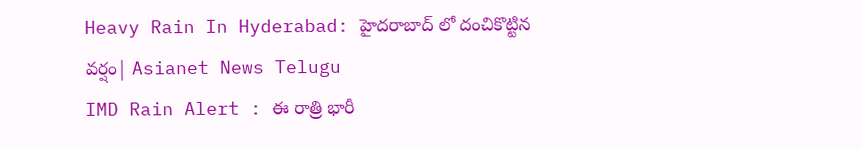Heavy Rain In Hyderabad: హైదరాబాద్ లో దంచికొట్టిన వర్షం| Asianet News Telugu
IMD Rain Alert : ఈ రాత్రి భారీ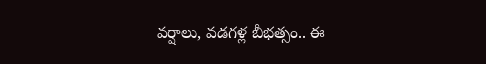వర్షాలు, వడగళ్ల బీభత్సం.. ఈ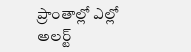ప్రాంతాల్లో ఎల్లో అలర్ట్